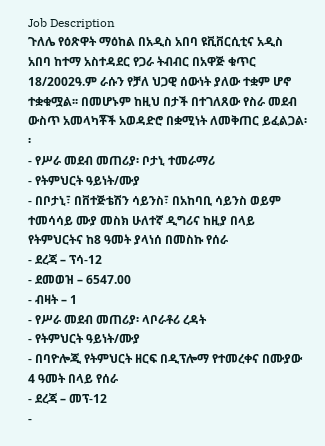Job Description
ጉለሌ የዕጽዋት ማዕከል በአዲስ አበባ ዩቪቨርሲቲና አዲስ አበባ ከተማ አስተዳደር የጋራ ትብብር በአዋጅ ቁጥር 18/2002ዓ.ም ራሱን የቻለ ህጋዊ ሰውነት ያለው ተቋም ሆኖ ተቋቁሟል፡፡ በመሆኑም ከዚህ በታች በተገለጸው የስራ መደብ ውስጥ አመላካቾች አወዳድሮ በቋሚነት ለመቅጠር ይፈልጋል፡፡
- የሥራ መደብ መጠሪያ፡ ቦታኒ ተመራማሪ
- የትምህርት ዓይነት/ሙያ
- በቦታኒ፣ በቨተጅቴሽን ሳይንስ፣ በአከባቢ ሳይንስ ወይም ተመሳሳይ ሙያ መስክ ሁለተኛ ዲግሪና ከዚያ በላይ የትምህርትና ከ8 ዓመት ያላነሰ በመስኩ የሰራ
- ደረጃ – ፕሳ-12
- ደመወዝ – 6547.00
- ብዛት – 1
- የሥራ መደብ መጠሪያ፡ ላቦራቶሪ ረዳት
- የትምህርት ዓይነት/ሙያ
- በባዮሎጂ የትምህርት ዘርፍ በዲፕሎማ የተመረቀና በሙያው 4 ዓመት በላይ የሰራ
- ደረጃ – መፕ-12
-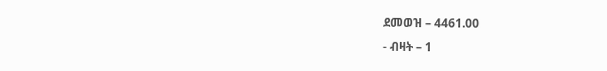ደመወዝ – 4461.00
- ብዛት – 1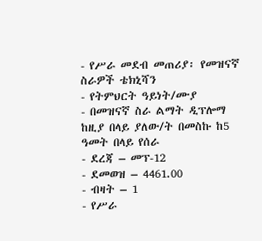- የሥራ መደብ መጠሪያ፡ የመዝናኛ ስራዎች ቴክኒሻን
- የትምህርት ዓይነት/ሙያ
- በመዝናኛ ስራ ልማት ዲፕሎማ ከዚያ በላይ ያለው/ት በመስኩ ከ5 ዓመት በላይ የሰራ
- ደረጃ – መፕ-12
- ደመወዝ – 4461.00
- ብዛት – 1
- የሥራ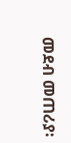መደብ መጠሪያ፡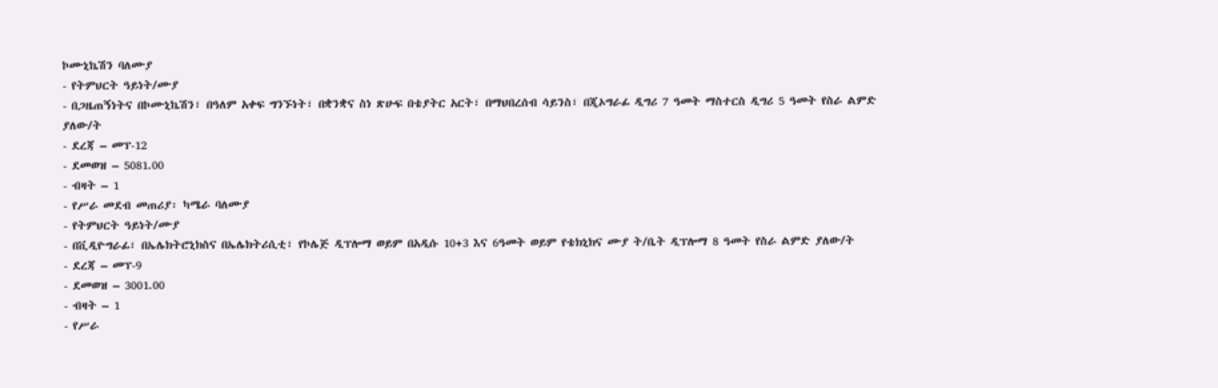ኮሙኒኬሽን ባለሙያ
- የትምህርት ዓይነት/ሙያ
- በጋዜጠኝነትና በኮሙኒኬሽን፣ በዓለም አቀፍ ግንኙነት፣ በቋንቋና ስነ ጽሁፍ በቴያትር አርት፣ በማህበረሰብ ሳይንስ፣ በጂኦግራፊ ዲግሪ 7 ዓመት ማስተርስ ዲግሪ 5 ዓመት የስራ ልምድ ያለው/ት
- ደረጃ – መፕ-12
- ደመወዝ – 5081.00
- ብዛት – 1
- የሥራ መደብ መጠሪያ፡ ካሜራ ባለሙያ
- የትምህርት ዓይነት/ሙያ
- በቪዲዮግራፊ፣ በኤሌክትሮኒክስና በኤሌክትሪሲቲ፣ የኮሌጅ ዲፕሎማ ወይም በአዲሱ 10+3 እና 6ዓመት ወይም የቴክኒክና ሙያ ት/ቤት ዲፕሎማ 8 ዓመት የስራ ልምድ ያለው/ት
- ደረጃ – መፕ-9
- ደመወዝ – 3001.00
- ብዛት – 1
- የሥራ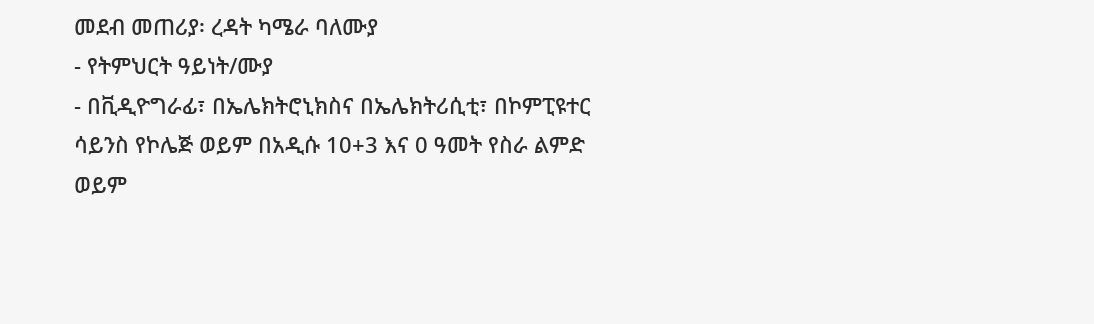መደብ መጠሪያ፡ ረዳት ካሜራ ባለሙያ
- የትምህርት ዓይነት/ሙያ
- በቪዲዮግራፊ፣ በኤሌክትሮኒክስና በኤሌክትሪሲቲ፣ በኮምፒዩተር ሳይንስ የኮሌጅ ወይም በአዲሱ 10+3 እና 0 ዓመት የስራ ልምድ ወይም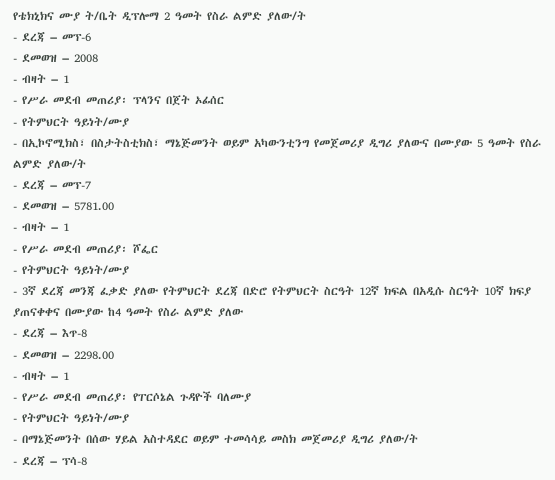የቴክኒክና ሙያ ት/ቤት ዲፕሎማ 2 ዓመት የስራ ልምድ ያለው/ት
- ደረጃ – መፕ-6
- ደመወዝ – 2008
- ብዛት – 1
- የሥራ መደብ መጠሪያ፡ ፕላንና በጀት ኦፊሰር
- የትምህርት ዓይነት/ሙያ
- በኢኮኖሚክስ፣ በስታትስቲክስ፣ ማኔጅመንት ወይም አካውንቲንግ የመጀመሪያ ዲግሪ ያለውና በሙያው 5 ዓመት የስራ ልምድ ያለው/ት
- ደረጃ – መፕ-7
- ደመወዝ – 5781.00
- ብዛት – 1
- የሥራ መደብ መጠሪያ፡ ሾፌር
- የትምህርት ዓይነት/ሙያ
- 3ኛ ደረጃ መንጃ ፈቃድ ያለው የትምህርት ደረጃ በድሮ የትምህርት ስርዓት 12ኛ ክፍል በአዲሱ ስርዓት 10ኛ ክፍያ ያጠናቀቀና በሙያው ከ4 ዓመት የስራ ልምድ ያለው
- ደረጃ – እጥ-8
- ደመወዝ – 2298.00
- ብዛት – 1
- የሥራ መደብ መጠሪያ፡ የፐርሶኔል ጉዳዮች ባለሙያ
- የትምህርት ዓይነት/ሙያ
- በማኔጅመንት በሰው ሃይል አስተዳደር ወይም ተመሳሳይ መስክ መጀመሪያ ዲግሪ ያለው/ት
- ደረጃ – ፕሳ-8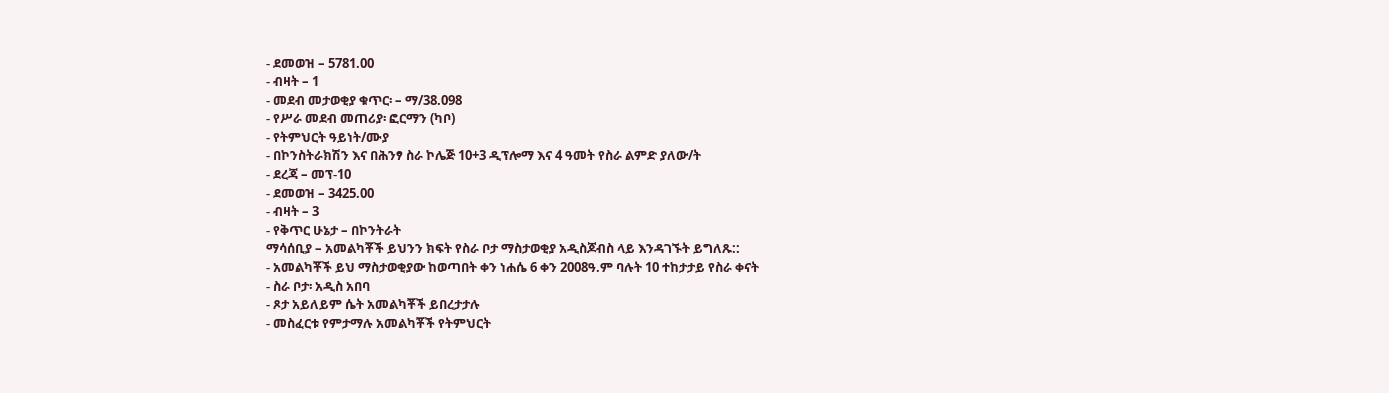- ደመወዝ – 5781.00
- ብዛት – 1
- መደብ መታወቂያ ቁጥር፡ – ማ/38.098
- የሥራ መደብ መጠሪያ፡ ፎርማን (ካቦ)
- የትምህርት ዓይነት/ሙያ
- በኮንስትራክሽን እና በሕንፃ ስራ ኮሌጅ 10+3 ዲፕሎማ እና 4 ዓመት የስራ ልምድ ያለው/ት
- ደረጃ – መፕ-10
- ደመወዝ – 3425.00
- ብዛት – 3
- የቅጥር ሁኔታ – በኮንትራት
ማሳሰቢያ – አመልካቾች ይህንን ክፍት የስራ ቦታ ማስታወቂያ አዲስጆብስ ላይ እንዳገኙት ይግለጹ::
- አመልካቾች ይህ ማስታወቂያው ከወጣበት ቀን ነሐሴ 6 ቀን 2008ዓ.ም ባሉት 10 ተከታታይ የስራ ቀናት
- ስራ ቦታ፡ አዲስ አበባ
- ጾታ አይለይም ሴት አመልካቾች ይበረታታሉ
- መስፈርቱ የምታማሉ አመልካቾች የትምህርት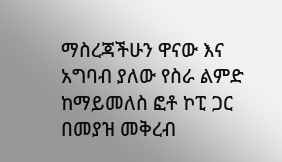ማስረጃችሁን ዋናው እና አግባብ ያለው የስራ ልምድ ከማይመለስ ፎቶ ኮፒ ጋር በመያዝ መቅረብ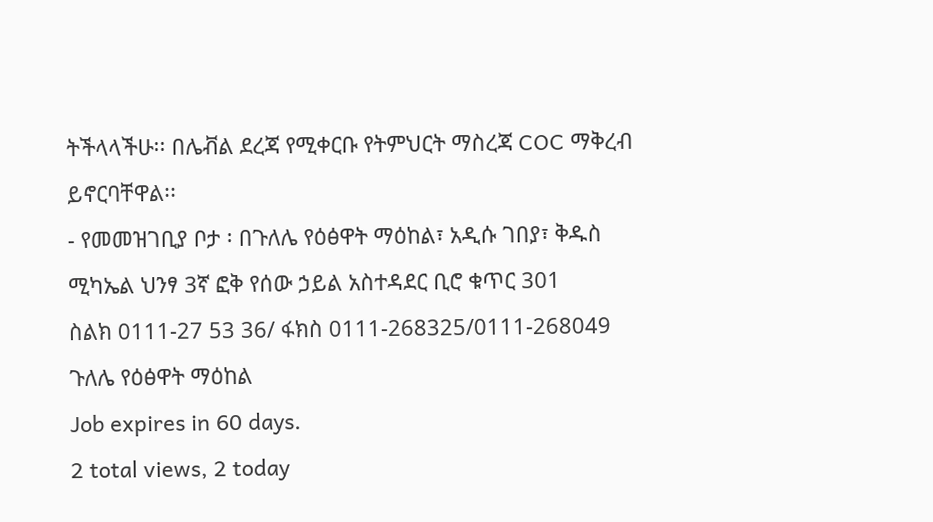ትችላላችሁ፡፡ በሌቭል ደረጃ የሚቀርቡ የትምህርት ማስረጃ COC ማቅረብ ይኖርባቸዋል፡፡
- የመመዝገቢያ ቦታ ፡ በጉለሌ የዕፅዋት ማዕከል፣ አዲሱ ገበያ፣ ቅዱስ ሚካኤል ህንፃ 3ኛ ፎቅ የሰው ኃይል አስተዳደር ቢሮ ቁጥር 301
ስልክ 0111-27 53 36/ ፋክስ 0111-268325/0111-268049
ጉለሌ የዕፅዋት ማዕከል
Job expires in 60 days.
2 total views, 2 today